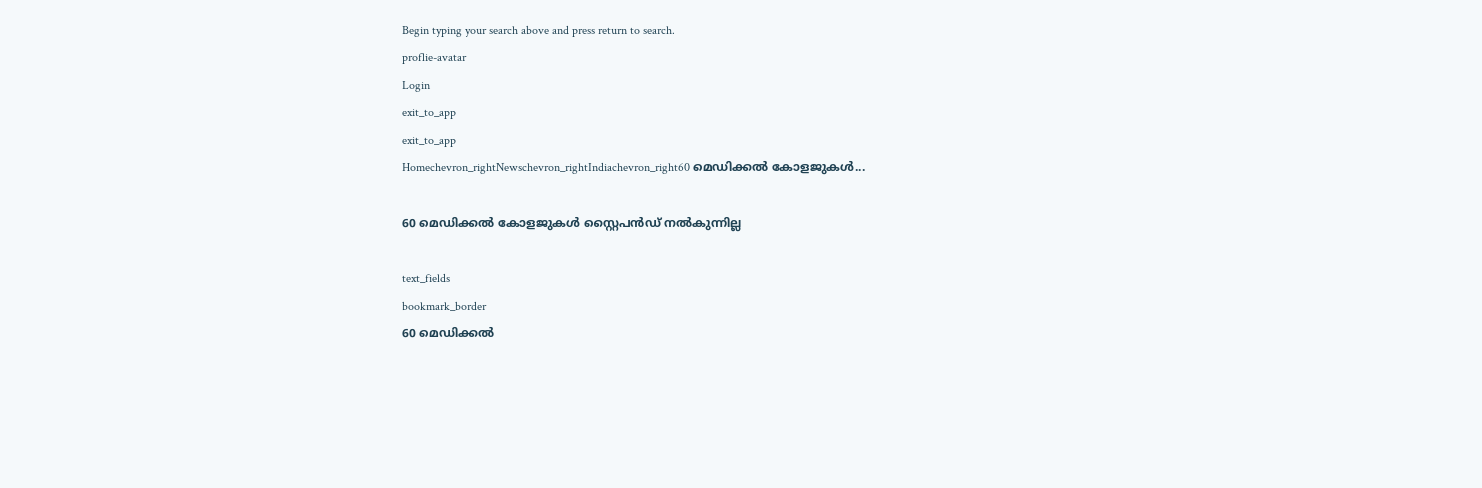Begin typing your search above and press return to search.
proflie-avatar
Login
exit_to_app
exit_to_app
Homechevron_rightNewschevron_rightIndiachevron_right60 മെഡിക്കൽ കോളജുകൾ...

60 മെഡിക്കൽ കോളജുകൾ സ്റ്റൈപൻഡ് നൽകുന്നില്ല

text_fields
bookmark_border
60 മെഡിക്കൽ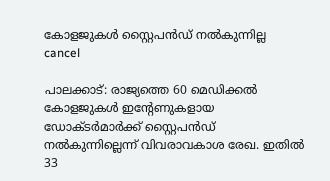കോളജുകൾ സ്റ്റൈപൻഡ് നൽകുന്നില്ല
cancel

പാലക്കാട്: രാജ്യത്തെ 60 മെഡിക്കൽ കോളജുകൾ ഇന്റേണുകളായ ഡോക്ടർമാർക്ക് സ്റ്റൈപൻഡ് നൽകുന്നില്ലെന്ന് വിവരാവകാശ രേഖ. ഇതിൽ 33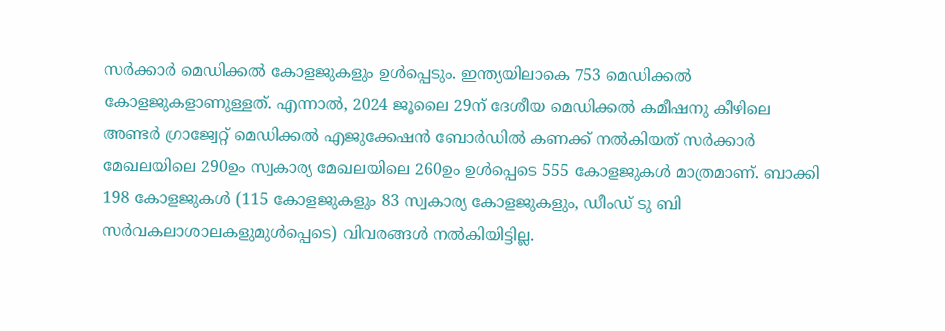സർക്കാർ മെഡിക്കൽ കോളജുകളും ഉൾപ്പെടും. ഇന്ത്യയിലാകെ 753 മെഡിക്കൽ കോളജുകളാണുള്ളത്. എന്നാൽ, 2024 ജൂലൈ 29ന് ദേശീയ മെഡിക്കൽ കമീഷനു കീഴിലെ അണ്ടർ ഗ്രാജ്വേറ്റ് മെഡിക്കൽ എജുക്കേഷൻ ബോർഡിൽ കണക്ക് നൽകിയത് സർക്കാർ മേഖലയിലെ 290ഉം സ്വകാര്യ മേഖലയിലെ 260ഉം ഉൾപ്പെടെ 555 കോളജുകൾ മാത്രമാണ്. ബാക്കി 198 കോളജുകൾ (115 കോളജുകളും 83 സ്വകാര്യ കോളജുകളും, ഡീംഡ് ടു ബി സർവകലാശാലകളുമുൾപ്പെടെ) വിവരങ്ങൾ നൽകിയിട്ടില്ല.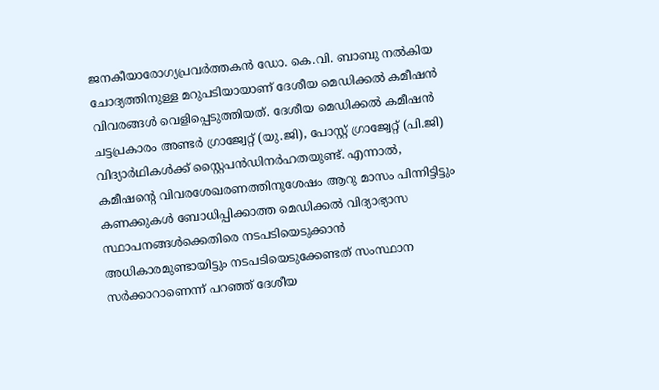ജനകീയാരോഗ്യപ്രവർത്തകൻ ഡോ. കെ.വി. ബാബു നൽകിയ ചോദ്യത്തിനുള്ള മറുപടിയായാണ് ദേശീയ മെഡിക്കൽ കമീഷൻ വിവരങ്ങൾ വെളിപ്പെടുത്തിയത്. ദേശീയ മെഡിക്കൽ കമീഷൻ ചട്ടപ്രകാരം അണ്ടർ ഗ്രാജ്വേറ്റ് (യു.ജി), പോസ്റ്റ് ഗ്രാജ്വേറ്റ് (പി.ജി) വിദ്യാർഥികൾക്ക് സ്റ്റൈപൻഡിനർഹതയുണ്ട്. എന്നാൽ, കമീഷന്റെ വിവരശേഖരണത്തിനുശേഷം ആറു മാസം പിന്നിട്ടിട്ടും കണക്കുകൾ ബോധിപ്പിക്കാത്ത മെഡിക്കൽ വിദ്യാഭ്യാസ സ്ഥാപനങ്ങൾക്കെതിരെ നടപടിയെടുക്കാൻ അധികാരമുണ്ടായിട്ടും നടപടിയെടുക്കേണ്ടത് സംസ്ഥാന സർക്കാറാണെന്ന് പറഞ്ഞ് ദേശീയ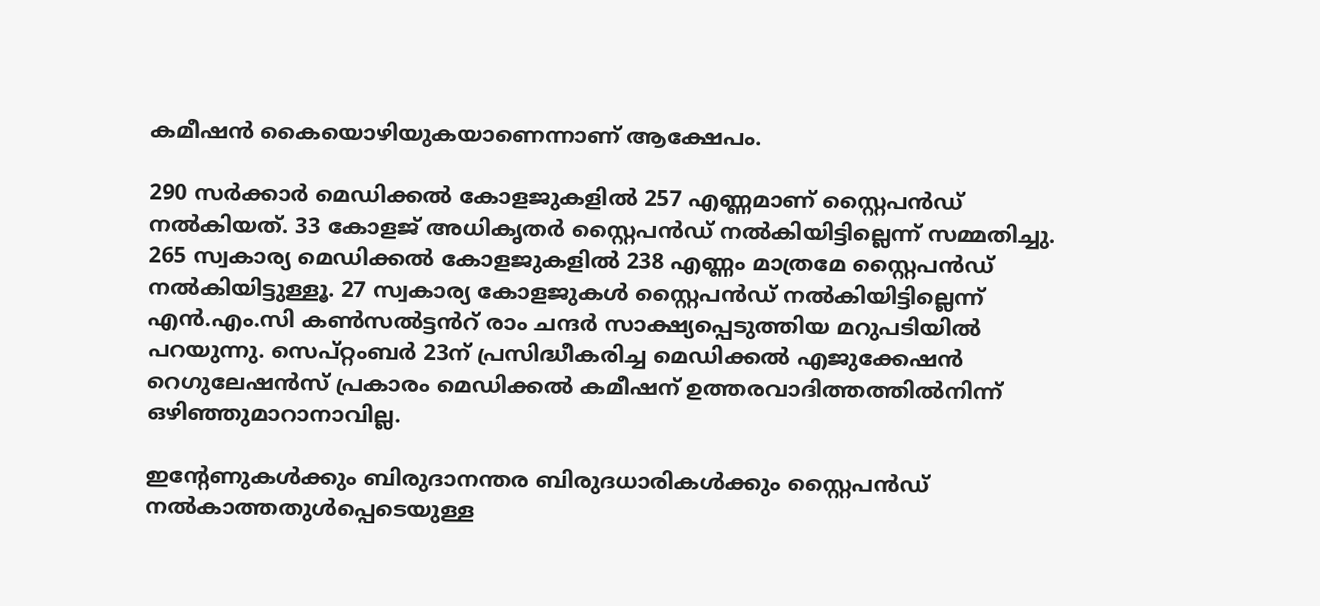കമീഷൻ കൈയൊഴിയുകയാണെന്നാണ് ആക്ഷേപം.

290 സർക്കാർ മെഡിക്കൽ കോളജുകളിൽ 257 എണ്ണമാണ് സ്റ്റൈപൻഡ് നൽകിയത്. 33 കോളജ് അധികൃതർ സ്റ്റൈപൻഡ് നൽകിയിട്ടില്ലെന്ന് സമ്മതിച്ചു. 265 സ്വകാര്യ മെഡിക്കൽ കോളജുകളിൽ 238 എണ്ണം മാത്രമേ സ്റ്റൈപൻഡ് നൽകിയിട്ടുള്ളൂ. 27 സ്വകാര്യ കോളജുകൾ സ്റ്റൈപൻഡ് നൽകിയിട്ടില്ലെന്ന് എൻ.എം.സി കൺസൽട്ടൻറ് രാം ചന്ദർ സാക്ഷ്യപ്പെടുത്തിയ മറുപടിയിൽ പറയുന്നു. സെപ്റ്റംബർ 23ന് പ്രസിദ്ധീകരിച്ച മെഡിക്കൽ എജുക്കേഷൻ റെഗുലേഷൻസ് പ്രകാരം മെഡിക്കൽ കമീഷന് ഉത്തരവാദിത്തത്തിൽനിന്ന് ഒഴിഞ്ഞുമാറാനാവില്ല.

ഇന്റേണുകൾക്കും ബിരുദാനന്തര ബിരുദധാരികൾക്കും സ്റ്റൈപൻഡ് നൽകാത്തതുൾപ്പെടെയുള്ള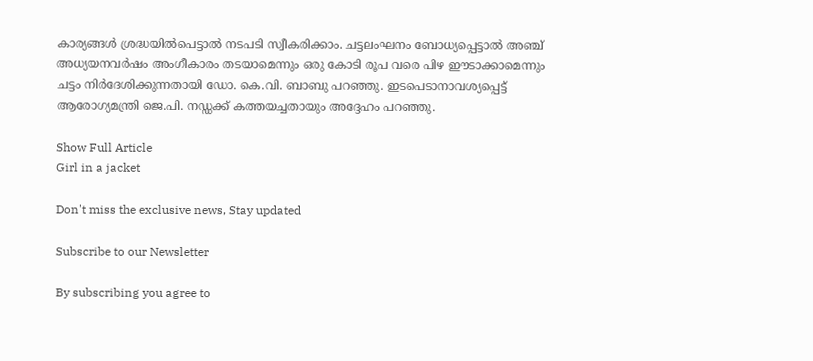കാര്യങ്ങൾ ശ്രദ്ധയിൽപെട്ടാൽ നടപടി സ്വീകരിക്കാം. ചട്ടലംഘനം ബോധ്യപ്പെട്ടാൽ അഞ്ച് അധ്യയനവർഷം അംഗീകാരം തടയാമെന്നും ഒരു കോടി രൂപ വരെ പിഴ ഈടാക്കാമെന്നും ചട്ടം നിർദേശിക്കുന്നതായി ഡോ. കെ.വി. ബാബു പറഞ്ഞു. ഇടപെടാനാവശ്യപ്പെട്ട് ആരോഗ്യമന്ത്രി ജെ.പി. നഡ്ഡക്ക് കത്തയച്ചതായും അദ്ദേഹം പറഞ്ഞു.

Show Full Article
Girl in a jacket

Don't miss the exclusive news, Stay updated

Subscribe to our Newsletter

By subscribing you agree to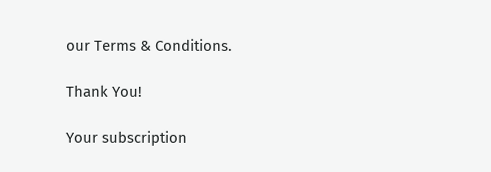our Terms & Conditions.

Thank You!

Your subscription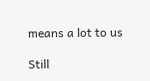means a lot to us

Still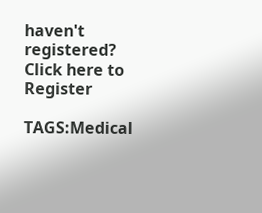haven't registered? Click here to Register

TAGS:Medical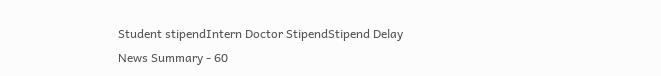Student stipendIntern Doctor StipendStipend Delay
News Summary - 60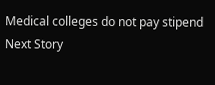Medical colleges do not pay stipend
Next Story